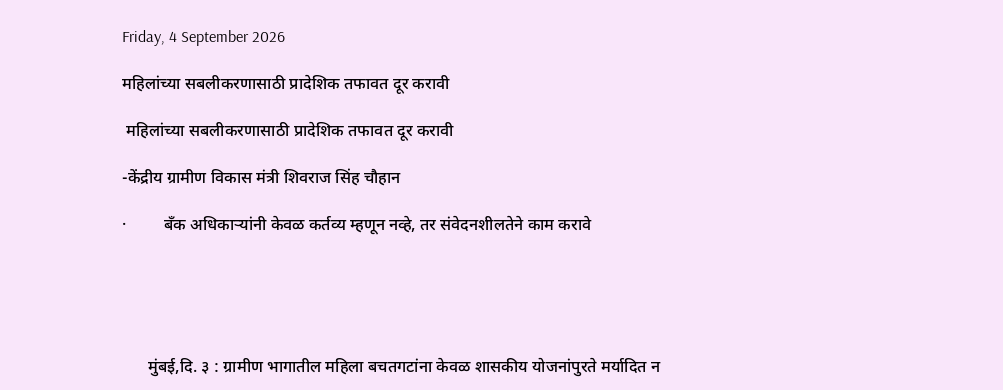Friday, 4 September 2026

महिलांच्या सबलीकरणासाठी प्रादेशिक तफावत दूर करावी

 महिलांच्या सबलीकरणासाठी प्रादेशिक तफावत दूर करावी

-केंद्रीय ग्रामीण विकास मंत्री शिवराज सिंह चौहान

·         बँक अधिकाऱ्यांनी केवळ कर्तव्य म्हणून नव्हे, तर संवेदनशीलतेने काम करावे





      मुंबई,दि. ३ : ग्रामीण भागातील महिला बचतगटांना केवळ शासकीय योजनांपुरते मर्यादित न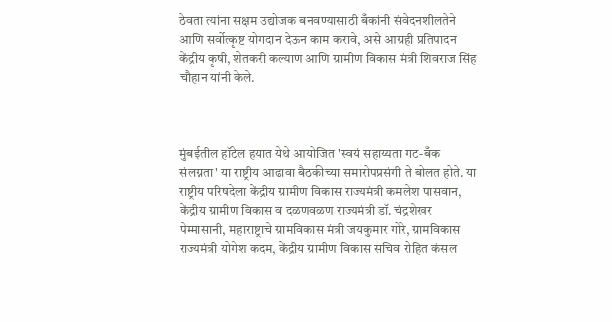ठेवता त्यांना सक्षम उद्योजक बनवण्यासाठी बँकांनी संवेदनशीलतेने आणि सर्वोत्कृष्ट योगदान देऊन काम करावे, असे आग्रही प्रतिपादन केंद्रीय कृषी, शेतकरी कल्याण आणि ग्रामीण विकास मंत्री शिवराज सिंह चौहान यांनी केले.



मुंबईतील हॉटेल हयात येथे आयोजित 'स्वयं सहाय्यता गट-बँक संलग्नता' या राष्ट्रीय आढावा बैठकीच्या समारोपप्रसंगी ते बोलत होते. या राष्ट्रीय परिषदेला केंद्रीय ग्रामीण विकास राज्यमंत्री कमलेश पासवान, केंद्रीय ग्रामीण विकास व दळणवळण राज्यमंत्री डॉ. चंद्रशेखर पेम्मासानी, महाराष्ट्राचे ग्रामविकास मंत्री जयकुमार गोरे, ग्रामविकास राज्यमंत्री योगेश कदम, केंद्रीय ग्रामीण विकास सचिव रोहित कंसल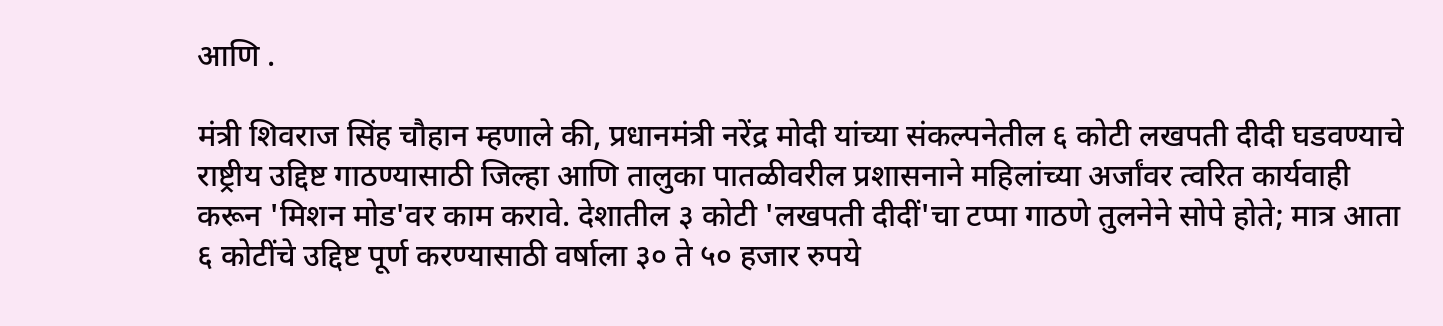आणि .

मंत्री शिवराज सिंह चौहान म्हणाले की, प्रधानमंत्री नरेंद्र मोदी यांच्या संकल्पनेतील ६ कोटी लखपती दीदी घडवण्याचे राष्ट्रीय उद्दिष्ट गाठण्यासाठी जिल्हा आणि तालुका पातळीवरील प्रशासनाने महिलांच्या अर्जांवर त्वरित कार्यवाही करून 'मिशन मोड'वर काम करावे. देशातील ३ कोटी 'लखपती दीदीं'चा टप्पा गाठणे तुलनेने सोपे होते; मात्र आता ६ कोटींचे उद्दिष्ट पूर्ण करण्यासाठी वर्षाला ३० ते ५० हजार रुपये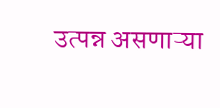उत्पन्न असणाऱ्या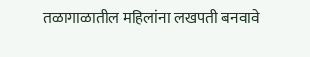तळागाळातील महिलांना लखपती बनवावे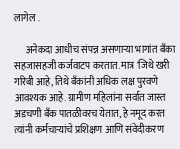लागेल .

      अनेकदा आधीच संपन्न असणाऱ्या भागांत बँका सहजासहजी कर्जवाटप करतात. मात्र 'जिथे खरी गरिबी आहे, तिथे बँकांनी अधिक लक्ष पुरवणे आवश्यक आहे. ग्रामीण महिलांना सर्वात जास्त अडचणी बँक पातळीवरच येतात, हे नमूद करत त्यांनी कर्मचाऱ्यांचे प्रशिक्षण आणि संवेदीकरण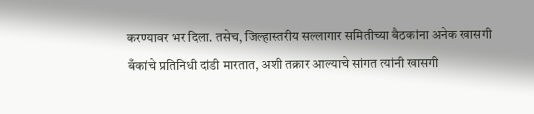करण्यावर भर दिला. तसेच, जिल्हास्तरीय सल्लागार समितीच्या बैठकांना अनेक खासगी बँकांचे प्रतिनिधी दांडी मारतात, अशी तक्रार आल्याचे सांगत त्यांनी खासगी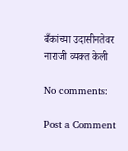बँकांच्या उदासीनतेवर नाराजी व्यक्त केली

No comments:

Post a Comment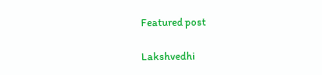Featured post

Lakshvedhi